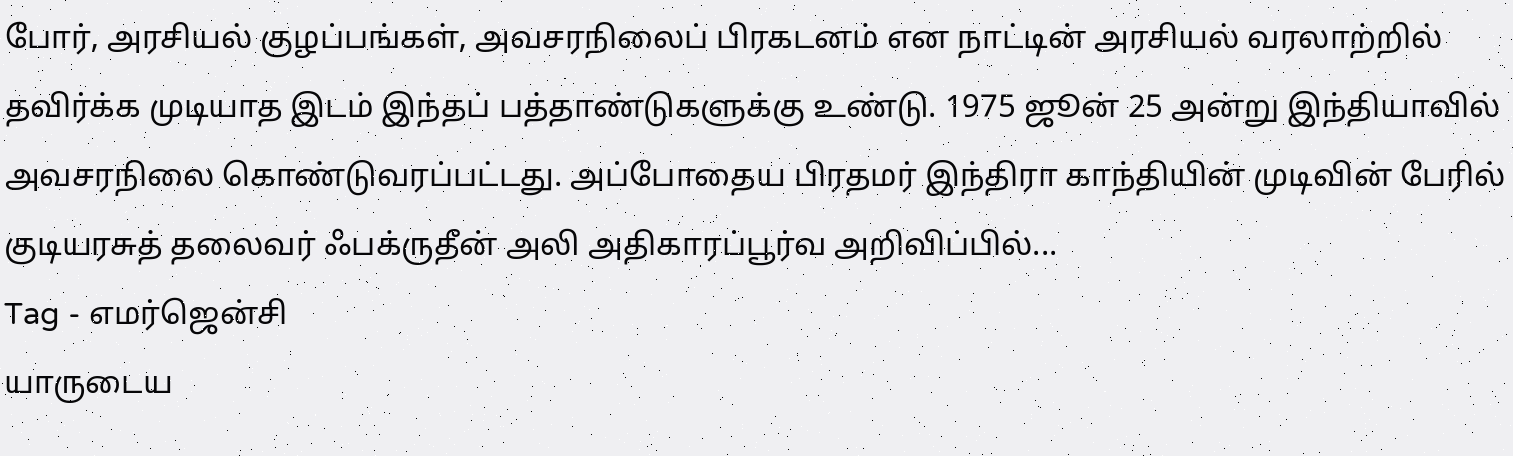போர், அரசியல் குழப்பங்கள், அவசரநிலைப் பிரகடனம் என நாட்டின் அரசியல் வரலாற்றில் தவிர்க்க முடியாத இடம் இந்தப் பத்தாண்டுகளுக்கு உண்டு. 1975 ஜூன் 25 அன்று இந்தியாவில் அவசரநிலை கொண்டுவரப்பட்டது. அப்போதைய பிரதமர் இந்திரா காந்தியின் முடிவின் பேரில் குடியரசுத் தலைவர் ஃபக்ருதீன் அலி அதிகாரப்பூர்வ அறிவிப்பில்...
Tag - எமர்ஜென்சி
யாருடைய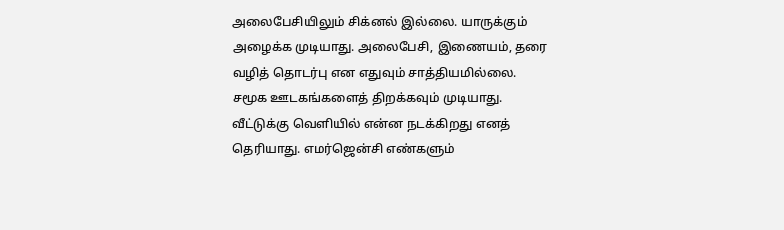அலைபேசியிலும் சிக்னல் இல்லை. யாருக்கும் அழைக்க முடியாது. அலைபேசி, இணையம், தரை வழித் தொடர்பு என எதுவும் சாத்தியமில்லை. சமூக ஊடகங்களைத் திறக்கவும் முடியாது. வீட்டுக்கு வெளியில் என்ன நடக்கிறது எனத் தெரியாது. எமர்ஜென்சி எண்களும்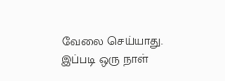வேலை செய்யாது. இப்படி ஒரு நாள்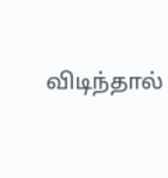விடிந்தால்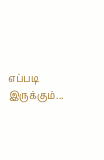எப்படி இருக்கும்...